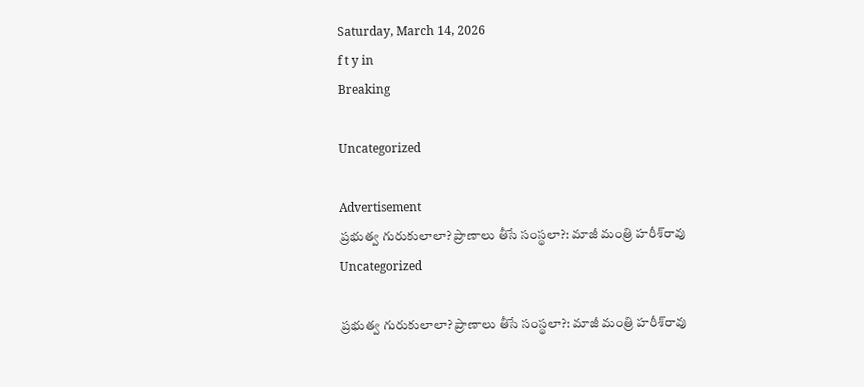Saturday, March 14, 2026
f t y in
Breaking

Uncategorized

Advertisement
ప్రభుత్వ గురుకులాలా? ప్రాణాలు తీసే సంస్థలా?: మాజీ మంత్రి హరీశ్‌రావు
Uncategorized

ప్రభుత్వ గురుకులాలా? ప్రాణాలు తీసే సంస్థలా?: మాజీ మంత్రి హరీశ్‌రావు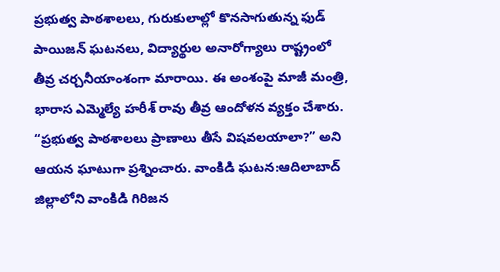ప్రభుత్వ పాఠశాలలు, గురుకులాల్లో కొనసాగుతున్న ఫుడ్ పాయిజన్ ఘటనలు, విద్యార్థుల అనారోగ్యాలు రాష్ట్రంలో తీవ్ర చర్చనీయాంశంగా మారాయి. ఈ అంశంపై మాజీ మంత్రి, భారాస ఎమ్మెల్యే హరీశ్ రావు తీవ్ర ఆందోళన వ్యక్తం చేశారు. “ప్రభుత్వ పాఠశాలలు ప్రాణాలు తీసే విషవలయాలా?” అని ఆయన ఘాటుగా ప్రశ్నించారు. వాంకిడి ఘ‌ట‌న:ఆదిలాబాద్ జిల్లాలోని వాంకిడి గిరిజన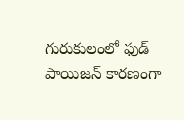గురుకులంలో ఫుడ్ పాయిజన్ కారణంగా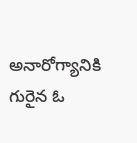అనారోగ్యానికి గురైన ఓ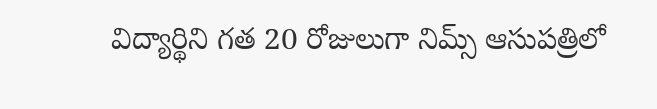విద్యార్థిని గత 20 రోజులుగా నిమ్స్ ఆసుపత్రిలో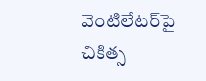వెంటిలేటర్‌పై చికిత్స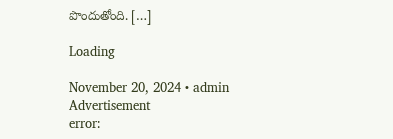పొందుతోంది. […]

Loading

November 20, 2024 • admin
Advertisement
error: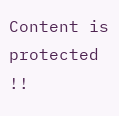Content is protected !!